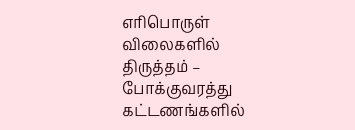எரிபொருள் விலைகளில் திருத்தம் – போக்குவரத்து கட்டணங்களில்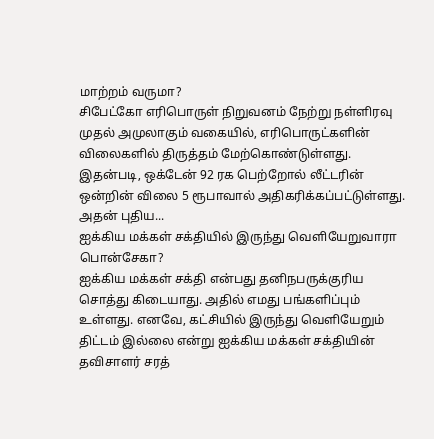மாற்றம் வருமா?
சிபேட்கோ எரிபொருள் நிறுவனம் நேற்று நள்ளிரவு முதல் அமுலாகும் வகையில், எரிபொருட்களின் விலைகளில் திருத்தம் மேற்கொண்டுள்ளது.
இதன்படி, ஒக்டேன் 92 ரக பெற்றோல் லீட்டரின் ஒன்றின் விலை 5 ரூபாவால் அதிகரிக்கப்பட்டுள்ளது. அதன் புதிய...
ஐக்கிய மக்கள் சக்தியில் இருந்து வெளியேறுவாரா பொன்சேகா?
ஐக்கிய மக்கள் சக்தி என்பது தனிநபருக்குரிய சொத்து கிடையாது. அதில் எமது பங்களிப்பும் உள்ளது. எனவே, கட்சியில் இருந்து வெளியேறும் திட்டம் இல்லை என்று ஐக்கிய மக்கள் சக்தியின் தவிசாளர் சரத்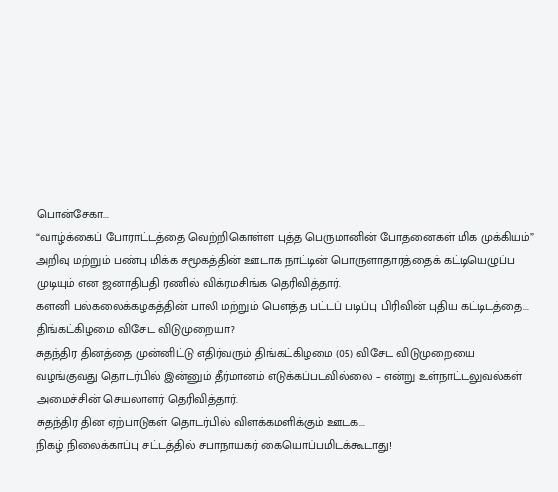பொன்சேகா...
“வாழ்க்கைப் போராட்டத்தை வெற்றிகொள்ள புத்த பெருமானின் போதனைகள் மிக முக்கியம்”
அறிவு மற்றும் பண்பு மிக்க சமூகத்தின் ஊடாக நாட்டின் பொருளாதாரத்தைக் கட்டியெழுப்ப முடியும் என ஜனாதிபதி ரணில் விக்ரமசிங்க தெரிவித்தார்.
களனி பல்கலைக்கழகத்தின் பாலி மற்றும் பௌத்த பட்டப் படிப்பு பிரிவின் புதிய கட்டிடத்தை...
திங்கட்கிழமை விசேட விடுமுறையா?
சுதந்திர தினத்தை முன்னிட்டு எதிர்வரும் திங்கட்கிழமை (05) விசேட விடுமுறையை வழங்குவது தொடர்பில் இன்னும் தீர்மானம் எடுக்கப்படவில்லை – என்று உள்நாட்டலுவல்கள் அமைச்சின் செயலாளர் தெரிவித்தார்.
சுதந்திர தின ஏற்பாடுகள் தொடர்பில் விளக்கமளிக்கும் ஊடக...
நிகழ் நிலைக்காப்பு சட்டத்தில் சபாநாயகர் கையொப்பமிடக்கூடாது!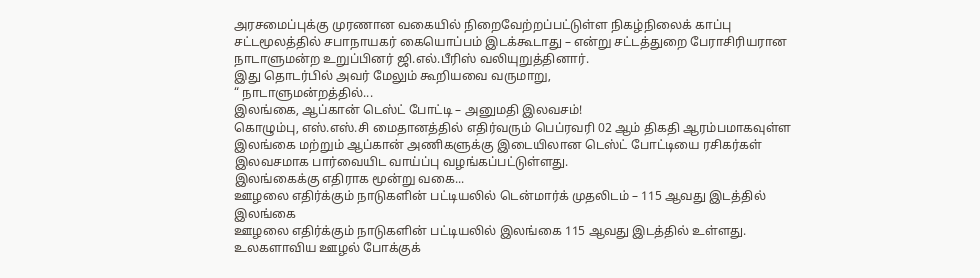அரசமைப்புக்கு முரணான வகையில் நிறைவேற்றப்பட்டுள்ள நிகழ்நிலைக் காப்பு சட்டமூலத்தில் சபாநாயகர் கையொப்பம் இடக்கூடாது – என்று சட்டத்துறை பேராசிரியரான நாடாளுமன்ற உறுப்பினர் ஜி.எல்.பீரிஸ் வலியுறுத்தினார்.
இது தொடர்பில் அவர் மேலும் கூறியவை வருமாறு,
“ நாடாளுமன்றத்தில்...
இலங்கை, ஆப்கான் டெஸ்ட் போட்டி – அனுமதி இலவசம்!
கொழும்பு, எஸ்.எஸ்.சி மைதானத்தில் எதிர்வரும் பெப்ரவரி 02 ஆம் திகதி ஆரம்பமாகவுள்ள இலங்கை மற்றும் ஆப்கான் அணிகளுக்கு இடையிலான டெஸ்ட் போட்டியை ரசிகர்கள் இலவசமாக பார்வையிட வாய்ப்பு வழங்கப்பட்டுள்ளது.
இலங்கைக்கு எதிராக மூன்று வகை...
ஊழலை எதிர்க்கும் நாடுகளின் பட்டியலில் டென்மார்க் முதலிடம் – 115 ஆவது இடத்தில் இலங்கை
ஊழலை எதிர்க்கும் நாடுகளின் பட்டியலில் இலங்கை 115 ஆவது இடத்தில் உள்ளது.
உலகளாவிய ஊழல் போக்குக்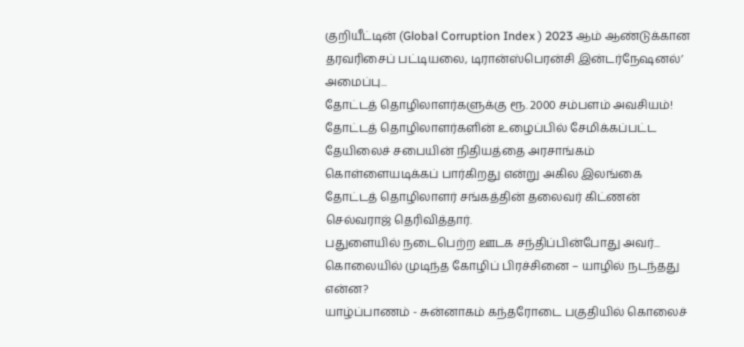குறியீட்டின் (Global Corruption Index ) 2023 ஆம் ஆண்டுக்கான தரவரிசைப் பட்டியலை, டிரான்ஸ்பெரன்சி இன்டர்நேஷனல்’ அமைப்பு...
தோட்டத் தொழிலாளர்களுக்கு ரூ. 2000 சம்பளம் அவசியம்!
தோட்டத் தொழிலாளர்களின் உழைப்பில் சேமிக்கப்பட்ட தேயிலைச் சபையின் நிதியத்தை அரசாங்கம் கொள்ளையடிக்கப் பார்கிறது என்று அகில இலங்கை தோட்டத் தொழிலாளர் சங்கத்தின் தலைவர் கிட்ணன் செல்வராஜ் தெரிவித்தார்.
பதுளையில் நடைபெற்ற ஊடக சந்திப்பின்போது அவர்...
கொலையில் முடிந்த கோழிப் பிரச்சினை – யாழில் நடந்தது என்ன?
யாழ்ப்பாணம் - சுன்னாகம் கந்தரோடை பகுதியில் கொலைச்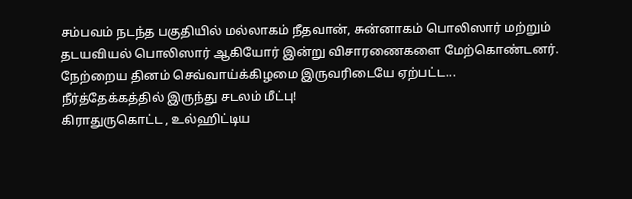சம்பவம் நடந்த பகுதியில் மல்லாகம் நீதவான், சுன்னாகம் பொலிஸார் மற்றும் தடயவியல் பொலிஸார் ஆகியோர் இன்று விசாரணைகளை மேற்கொண்டனர்.
நேற்றைய தினம் செவ்வாய்க்கிழமை இருவரிடையே ஏற்பட்ட...
நீர்த்தேக்கத்தில் இருந்து சடலம் மீட்பு!
கிராதுருகொட்ட , உல்ஹிட்டிய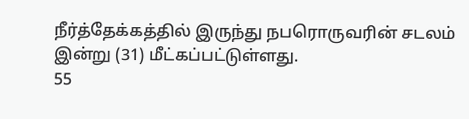நீர்த்தேக்கத்தில் இருந்து நபரொருவரின் சடலம் இன்று (31) மீட்கப்பட்டுள்ளது.
55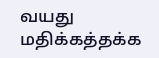வயது மதிக்கத்தக்க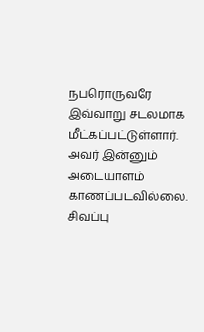நபரொருவரே இவ்வாறு சடலமாக மீட்கப்பட்டுள்ளார். அவர் இன்னும் அடையாளம் காணப்படவில்லை. சிவப்பு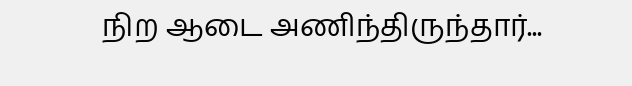நிற ஆடை அணிந்திருந்தார்...